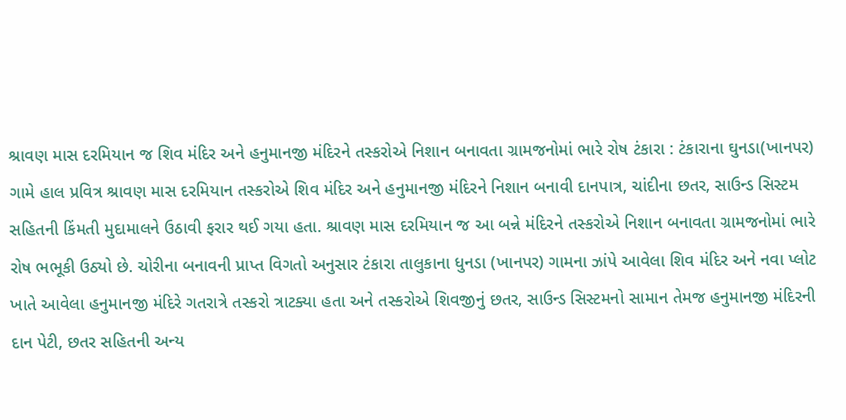શ્રાવણ માસ દરમિયાન જ શિવ મંદિર અને હનુમાનજી મંદિરને તસ્કરોએ નિશાન બનાવતા ગ્રામજનોમાં ભારે રોષ ટંકારા : ટંકારાના ઘુનડા(ખાનપર) ગામે હાલ પ્રવિત્ર શ્રાવણ માસ દરમિયાન તસ્કરોએ શિવ મંદિર અને હનુમાનજી મંદિરને નિશાન બનાવી દાનપાત્ર, ચાંદીના છતર, સાઉન્ડ સિસ્ટમ સહિતની કિંમતી મુદામાલને ઉઠાવી ફરાર થઈ ગયા હતા. શ્રાવણ માસ દરમિયાન જ આ બન્ને મંદિરને તસ્કરોએ નિશાન બનાવતા ગ્રામજનોમાં ભારે રોષ ભભૂકી ઉઠ્યો છે. ચોરીના બનાવની પ્રાપ્ત વિગતો અનુસાર ટંકારા તાલુકાના ધુનડા (ખાનપર) ગામના ઝાંપે આવેલા શિવ મંદિર અને નવા પ્લોટ ખાતે આવેલા હનુમાનજી મંદિરે ગતરાત્રે તસ્કરો ત્રાટક્યા હતા અને તસ્કરોએ શિવજીનું છતર, સાઉન્ડ સિસ્ટમનો સામાન તેમજ હનુમાનજી મંદિરની દાન પેટી, છતર સહિતની અન્ય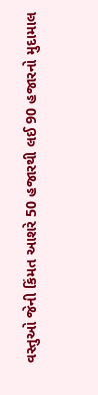વસ્તુઓ જેની કિંમત આશરે 50 હજારથી લઈ 90 હજારનો મુદામાલ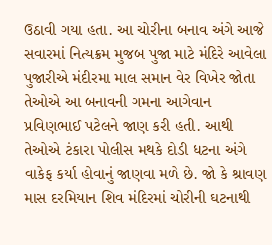ઉઠાવી ગયા હતા. આ ચોરીના બનાવ અંગે આજે સવારમાં નિત્યક્રમ મુજબ પુજા માટે મંદિરે આવેલા પુજારીએ મંદીરમા માલ સમાન વેર વિખેર જોતા તેઓએ આ બનાવની ગમના આગેવાન પ્રવિણભાઈ પટેલને જાણ કરી હતી. આથી તેઓએ ટંકારા પોલીસ મથકે દોડી ધટના અંગે વાકેફ કર્યા હોવાનું જાણવા મળે છે. જો કે શ્રાવણ માસ દરમિયાન શિવ મંદિરમાં ચોરીની ઘટનાથી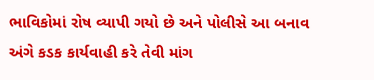ભાવિકોમાં રોષ વ્યાપી ગયો છે અને પોલીસે આ બનાવ અંગે કડક કાર્યવાહી કરે તેવી માંગ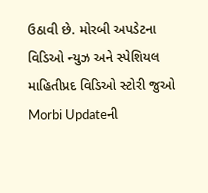ઉઠાવી છે. મોરબી અપડેટના વિડિઓ ન્યુઝ અને સ્પેશિયલ માહિતીપ્રદ વિડિઓ સ્ટોરી જુઓ Morbi Updateની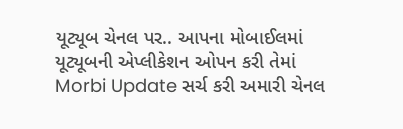યૂટ્યૂબ ચેનલ પર.. આપના મોબાઈલમાં યૂટ્યૂબની એપ્લીકેશન ઓપન કરી તેમાં Morbi Update સર્ચ કરી અમારી ચેનલ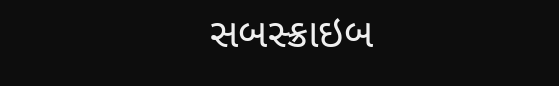સબસ્ક્રાઇબ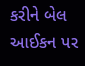કરીને બેલ આઈકન પર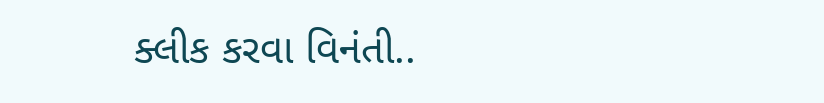ક્લીક કરવા વિનંતી..